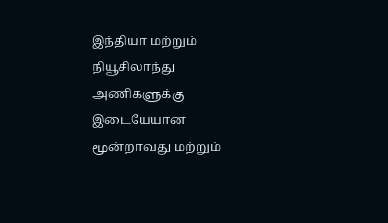இந்தியா மற்றும் நியூசிலாந்து அணிகளுக்கு இடையேயான மூன்றாவது மற்றும்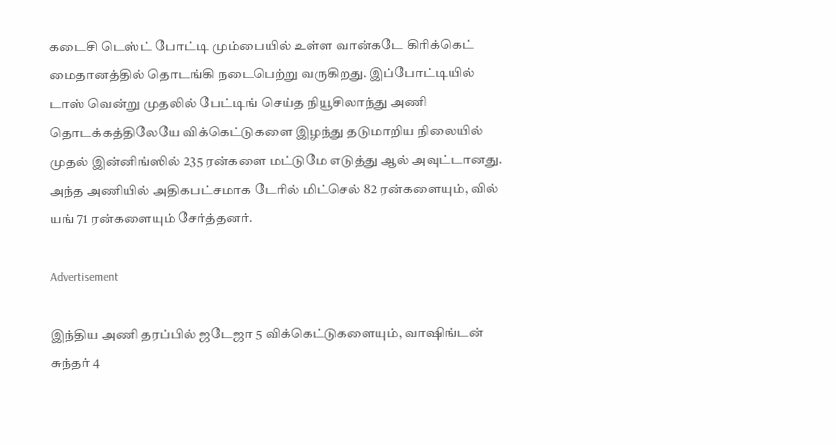கடைசி டெஸ்ட் போட்டி மும்பையில் உள்ள வான்கடே கிரிக்கெட் மைதானத்தில் தொடங்கி நடைபெற்று வருகிறது. இப்போட்டியில் டாஸ் வென்று முதலில் பேட்டிங் செய்த நியூசிலாந்து அணி தொடக்கத்திலேயே விக்கெட்டுகளை இழந்து தடுமாறிய நிலையில் முதல் இன்னிங்ஸில் 235 ரன்களை மட்டுமே எடுத்து ஆல் அவுட்டானது. அந்த அணியில் அதிகபட்சமாக டேரில் மிட்செல் 82 ரன்களையும், வில் யங் 71 ரன்களையும் சேர்த்தனர்.

Advertisement

இந்திய அணி தரப்பில் ஜடேஜா 5 விக்கெட்டுகளையும், வாஷிங்டன் சுந்தர் 4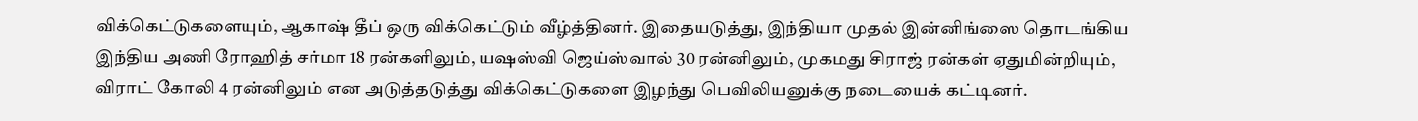விக்கெட்டுகளையும், ஆகாஷ் தீப் ஒரு விக்கெட்டும் வீழ்த்தினர். இதையடுத்து, இந்தியா முதல் இன்னிங்ஸை தொடங்கிய இந்திய அணி ரோஹித் சர்மா 18 ரன்களிலும், யஷஸ்வி ஜெய்ஸ்வால் 30 ரன்னிலும், முகமது சிராஜ் ரன்கள் ஏதுமின்றியும், விராட் கோலி 4 ரன்னிலும் என அடுத்தடுத்து விக்கெட்டுகளை இழந்து பெவிலியனுக்கு நடையைக் கட்டினர்.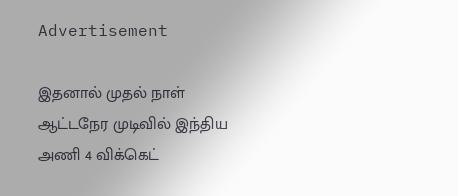Advertisement

இதனால் முதல் நாள் ஆட்டநேர முடிவில் இந்திய அணி 4 விக்கெட்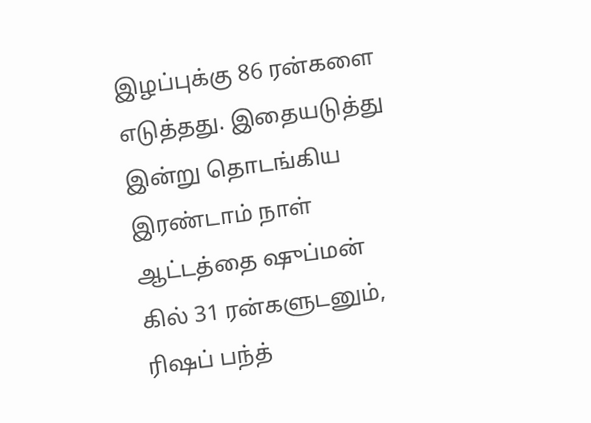இழப்புக்கு 86 ரன்களை எடுத்தது. இதையடுத்து இன்று தொடங்கிய இரண்டாம் நாள் ஆட்டத்தை ஷுப்மன் கில் 31 ரன்களுடனும், ரிஷப் பந்த்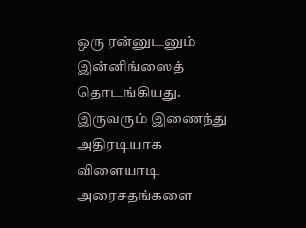ஒரு ரன்னுடனும் இன்னிங்ஸைத் தொடங்கியது. இருவரும் இணைந்து அதிரடியாக விளையாடி அரைசதங்களை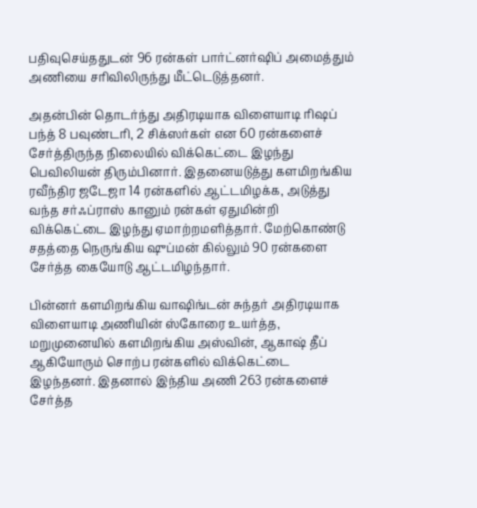பதிவுசெய்ததுடன் 96 ரன்கள் பார்ட்னர்ஷிப் அமைத்தும் அணியை சரிவிலிருந்து மீட்டெடுத்தனர்.

அதன்பின் தொடர்ந்து அதிரடியாக விளையாடி ரிஷப் பந்த் 8 பவுண்டரி, 2 சிக்ஸர்கள் என 60 ரன்களைச் சேர்த்திருந்த நிலையில் விக்கெட்டை இழந்து பெவிலியன் திரும்பினார். இதனையடுத்து களமிறங்கிய ரவீந்திர ஜடேஜா 14 ரன்களில் ஆட்டமிழக்க, அடுத்து வந்த சர்ஃப்ராஸ் கானும் ரன்கள் ஏதுமின்றி விக்கெட்டை இழந்து ஏமாற்றமளித்தார். மேற்கொண்டு சதத்தை நெருங்கிய ஷுப்மன் கில்லும் 90 ரன்களை சேர்த்த கையோடு ஆட்டமிழந்தார்.

பின்னர் களமிறங்கிய வாஷிங்டன் சுந்தர் அதிரடியாக விளையாடி அணியின் ஸ்கோரை உயர்த்த, மறுமுனையில் களமிறங்கிய அஸ்வின், ஆகாஷ் தீப் ஆகியோரும் சொற்ப ரன்களில் விக்கெட்டை இழந்தனர். இதனால் இந்திய அணி 263 ரன்களைச் சேர்த்த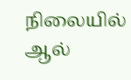நிலையில் ஆல்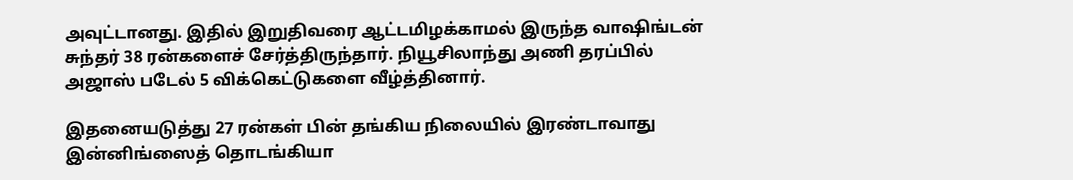அவுட்டானது. இதில் இறுதிவரை ஆட்டமிழக்காமல் இருந்த வாஷிங்டன் சுந்தர் 38 ரன்களைச் சேர்த்திருந்தார். நியூசிலாந்து அணி தரப்பில் அஜாஸ் படேல் 5 விக்கெட்டுகளை வீழ்த்தினார்.

இதனையடுத்து 27 ரன்கள் பின் தங்கிய நிலையில் இரண்டாவாது இன்னிங்ஸைத் தொடங்கியா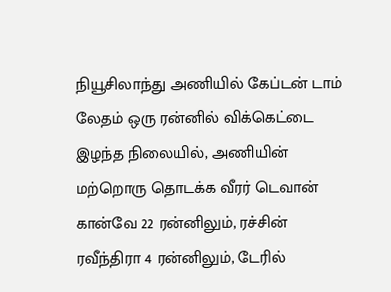நியூசிலாந்து அணியில் கேப்டன் டாம் லேதம் ஒரு ரன்னில் விக்கெட்டை இழந்த நிலையில், அணியின் மற்றொரு தொடக்க வீரர் டெவான் கான்வே 22 ரன்னிலும், ரச்சின் ரவீந்திரா 4 ரன்னிலும், டேரில்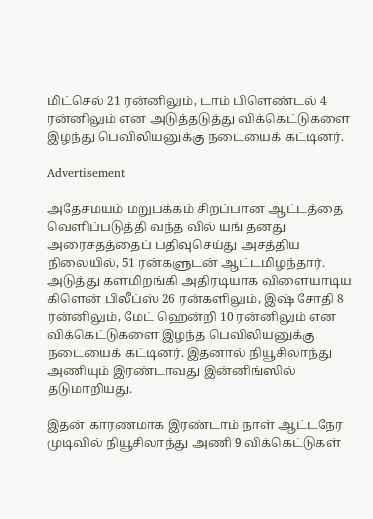மிட்செல் 21 ரன்னிலும், டாம் பிளெண்டல் 4 ரன்னிலும் என அடுத்தடுத்து விக்கெட்டுகளை இழந்து பெவிலியனுக்கு நடையைக் கட்டினர்.

Advertisement

அதேசமயம் மறுபக்கம் சிறப்பான ஆட்டத்தை வெளிப்படுத்தி வந்த வில் யங் தனது அரைசதத்தைப் பதிவுசெய்து அசத்திய நிலையில், 51 ரன்களுடன் ஆட்டமிழந்தார். அடுத்து களமிறங்கி அதிரடியாக விளையாடிய கிளென் பிலீப்ஸ் 26 ரன்களிலும், இஷ் சோதி 8 ரன்னிலும், மேட் ஹென்றி 10 ரன்னிலும் என விக்கெட்டுகளை இழந்த பெவிலியனுக்கு நடையைக் கட்டினர். இதனால் நியூசிலாந்து அணியும் இரண்டாவது இன்னிங்ஸில் தடுமாறியது.

இதன் காரணமாக இரண்டாம் நாள் ஆட்டநேர முடிவில் நியூசிலாந்து அணி 9 விக்கெட்டுகள்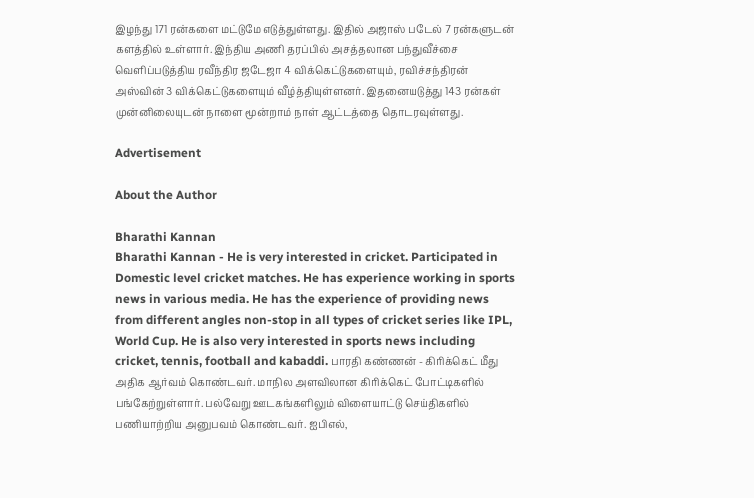இழந்து 171 ரன்களை மட்டுமே எடுத்துள்ளது. இதில் அஜாஸ் படேல் 7 ரன்களுடன் களத்தில் உள்ளார். இந்திய அணி தரப்பில் அசத்தலான பந்துவீச்சை வெளிப்படுத்திய ரவீந்திர ஜடேஜா 4 விக்கெட்டுகளையும், ரவிச்சந்திரன் அஸ்வின் 3 விக்கெட்டுகளையும் வீழ்த்தியுள்ளனர். இதனையடுத்து 143 ரன்கள் முன்னிலையுடன் நாளை மூன்றாம் நாள் ஆட்டத்தை தொடரவுள்ளது.

Advertisement

About the Author

Bharathi Kannan
Bharathi Kannan - He is very interested in cricket. Participated in Domestic level cricket matches. He has experience working in sports news in various media. He has the experience of providing news from different angles non-stop in all types of cricket series like IPL, World Cup. He is also very interested in sports news including cricket, tennis, football and kabaddi. பாரதி கண்ணன் - கிரிக்கெட் மீது அதிக ஆர்வம் கொண்டவர். மாநில அளவிலான கிரிக்கெட் போட்டிகளில் பங்கேற்றுள்ளார். பல்வேறு ஊடகங்களிலும் விளையாட்டு செய்திகளில் பணியாற்றிய அனுபவம் கொண்டவர். ஐபிஎல்,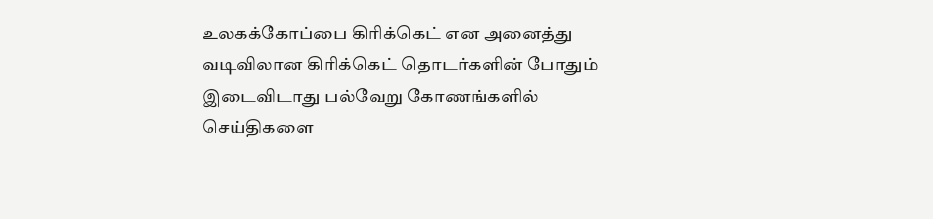உலகக்கோப்பை கிரிக்கெட் என அனைத்து வடிவிலான கிரிக்கெட் தொடர்களின் போதும் இடைவிடாது பல்வேறு கோணங்களில் செய்திகளை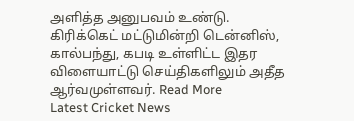அளித்த அனுபவம் உண்டு. கிரிக்கெட் மட்டுமின்றி டென்னிஸ், கால்பந்து, கபடி உள்ளிட்ட இதர விளையாட்டு செய்திகளிலும் அதீத ஆர்வமுள்ளவர். Read More
Latest Cricket News